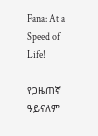Fana: At a Speed of Life!

የጋዜጠኛ ዓይናለም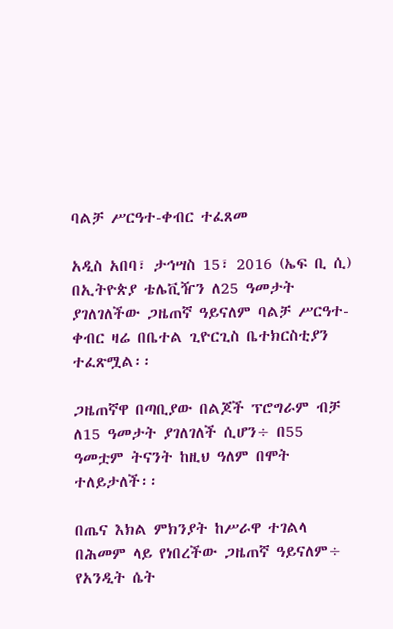ባልቻ ሥርዓተ-ቀብር ተፈጸመ

አዲስ አበባ፣ ታኅሣስ 15፣ 2016 (ኤፍ ቢ ሲ) በኢትዮጵያ ቴሌቪዥን ለ25 ዓመታት ያገለገለችው ጋዜጠኛ ዓይናለም ባልቻ ሥርዓተ-ቀብር ዛሬ በቤተል ጊዮርጊስ ቤተክርስቲያን ተፈጽሟል፡፡

ጋዜጠኛዋ በጣቢያው በልጆች ፕሮግራም ብቻ ለ15 ዓመታት ያገለገለች ሲሆን÷ በ55 ዓመቷም ትናንት ከዚህ ዓለም በሞት ተለይታለች፡፡

በጤና እክል ምክንያት ከሥራዋ ተገልላ በሕመም ላይ የነበረችው ጋዜጠኛ ዓይናለም÷ የአንዲት ሴት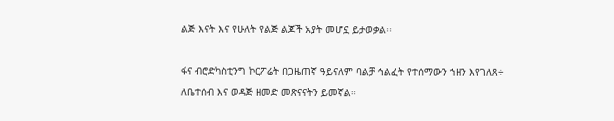ልጅ እናት እና የሁለት የልጅ ልጆች አያት መሆኗ ይታወቃል፡፡

ፋና ብሮድካስቲንግ ኮርፖሬት በጋዜጠኛ ዓይናለም ባልቻ ኅልፈት የተሰማውን ኀዘን እየገለጸ÷ ለቤተሰብ እና ወዳጅ ዘመድ መጽናናትን ይመኛል።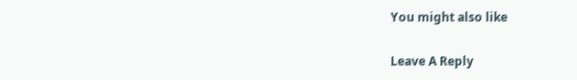You might also like

Leave A Reply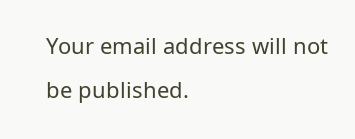Your email address will not be published.